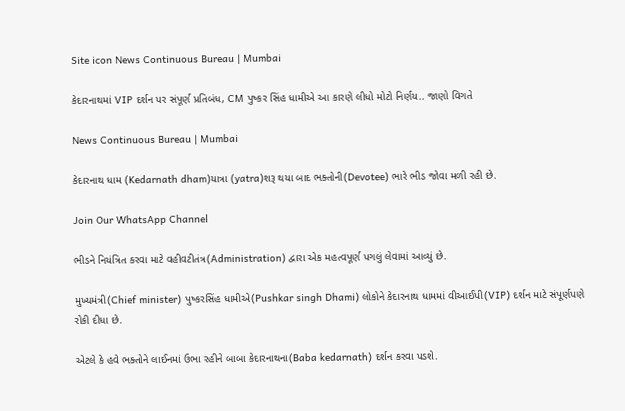Site icon News Continuous Bureau | Mumbai

કેદારનાથમાં VIP દર્શન પર સંપૂર્ણ પ્રતિબંધ, CM પુષ્કર સિંહ ધામીએ આ કારણે લીધો મોટો નિર્ણય.. જાણો વિગતે

News Continuous Bureau | Mumbai

કેદારનાથ ધામ (Kedarnath dham)યાત્રા (yatra)શરૂ થયા બાદ ભક્તોની(Devotee) ભારે ભીડ જોવા મળી રહી છે.

Join Our WhatsApp Channel

ભીડને નિયંત્રિત કરવા માટે વહીવટીતંત્ર(Administration) દ્વારા એક મહત્વપૂર્ણ પગલું લેવામાં આવ્યું છે.

મુખ્યમંત્રી(Chief minister) પુષ્કરસિંહ ધામીએ(Pushkar singh Dhami) લોકોને કેદારનાથ ધામમાં વીઆઈપી(VIP) દર્શન માટે સંપૂર્ણપણે રોકી દીધા છે.

એટલે કે હવે ભક્તોને લાઈનમાં ઉભા રહીને બાબા કેદારનાથના(Baba kedarnath) દર્શન કરવા પડશે.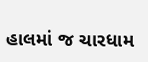હાલમાં જ ચારધામ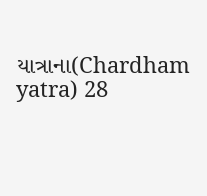યાત્રાના(Chardham yatra) 28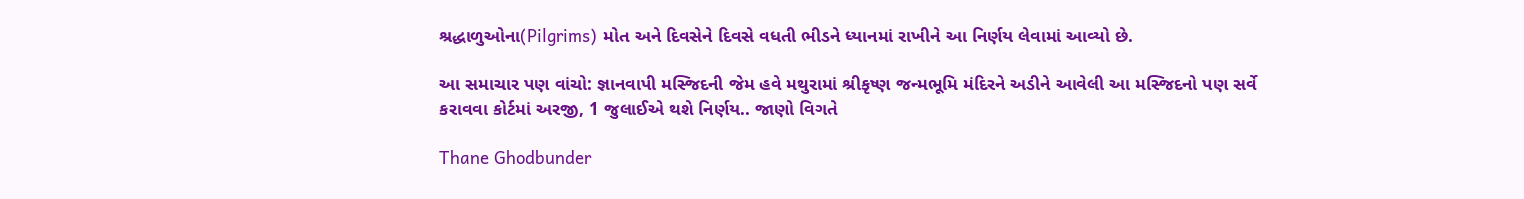શ્રદ્ધાળુઓના(Pilgrims) મોત અને દિવસેને દિવસે વધતી ભીડને ધ્યાનમાં રાખીને આ નિર્ણય લેવામાં આવ્યો છે.

આ સમાચાર પણ વાંચો: જ્ઞાનવાપી મસ્જિદની જેમ હવે મથુરામાં શ્રીકૃષ્ણ જન્મભૂમિ મંદિરને અડીને આવેલી આ મસ્જિદનો પણ સર્વે કરાવવા કોર્ટમાં અરજી, 1 જુલાઈએ થશે નિર્ણય.. જાણો વિગતે

Thane Ghodbunder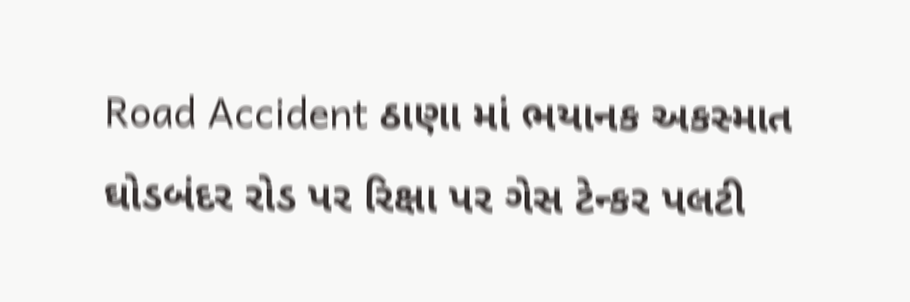Road Accident ઠાણા માં ભયાનક અકસ્માત ઘોડબંદર રોડ પર રિક્ષા પર ગેસ ટેન્કર પલટી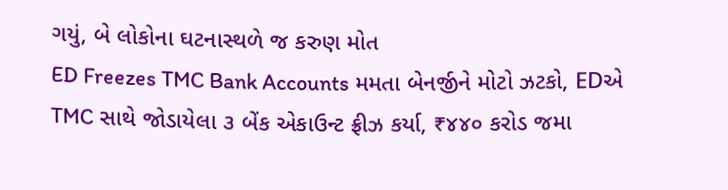ગયું, બે લોકોના ઘટનાસ્થળે જ કરુણ મોત
ED Freezes TMC Bank Accounts મમતા બેનર્જીને મોટો ઝટકો, EDએ TMC સાથે જોડાયેલા ૩ બેંક એકાઉન્ટ ફ્રીઝ કર્યા, ₹૪૪૦ કરોડ જમા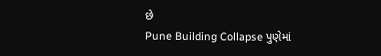છે
Pune Building Collapse પુણેમાં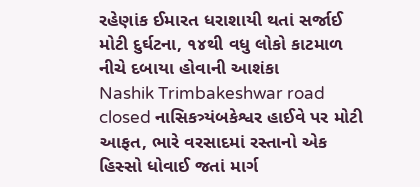રહેણાંક ઈમારત ધરાશાયી થતાં સર્જાઈ મોટી દુર્ઘટના, ૧૪થી વધુ લોકો કાટમાળ નીચે દબાયા હોવાની આશંકા
Nashik Trimbakeshwar road closed નાસિકત્ર્યંબકેશ્વર હાઈવે પર મોટી આફત, ભારે વરસાદમાં રસ્તાનો એક હિસ્સો ધોવાઈ જતાં માર્ગ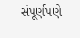સંપૂર્ણપણે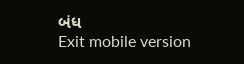બંધ
Exit mobile version